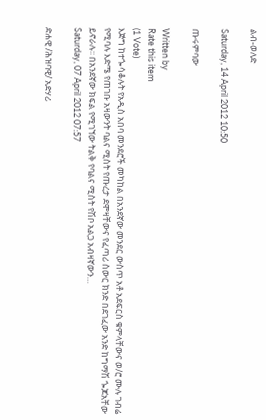ልብ-ወለድ

Saturday, 14 April 2012 10:50

ጡሩምባው

Written by
Rate this item
(1 Vote)
እጅግ ከተጐሳቆሉት የአዲስ አበባ መንደሮች መካከል በአንደኛው መንደር ውስጥ አቶ አደፍርስ ቁምላቸውና ወ/ሮ ሙሉ ገብሬ የሚባሉ እድሜ የጠገቡ አዛውንት ባልና ሚስት የጡረታ ደሞዛቸውና የፈጣሪ ስውር ክንድ በደገፈው አንድ ከግማሽ ጐጆአቸው ይኖራሉ፡፡ በአንደኛው ክፍል የሚገኘው ትልቅ የባልና ሚስት የሽቦ አልጋ አብዛኛውን…
Saturday, 07 April 2012 07:57

ድሐዊ /ሕዝባዊ/ አድሃሪ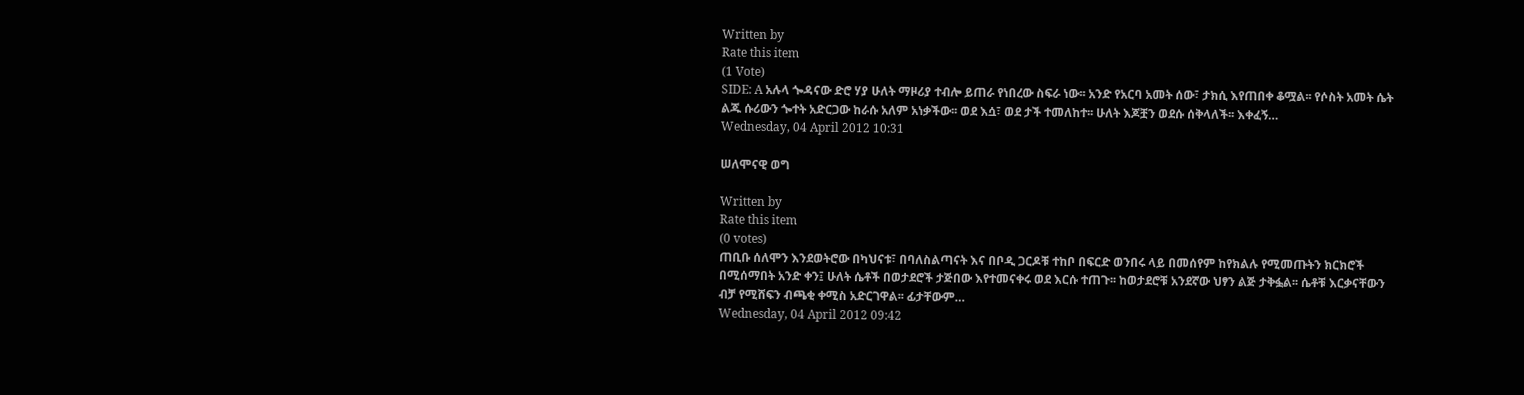Written by
Rate this item
(1 Vote)
SIDE: A አሉላ ጐዳናው ድሮ ሃያ ሁለት ማዞሪያ ተብሎ ይጠራ የነበረው ስፍራ ነው፡፡ አንድ የአርባ አመት ሰው፣ ታክሲ እየጠበቀ ቆሟል፡፡ የሶስት አመት ሴት ልጁ ሱሪውን ጐተት አድርጋው ከራሱ አለም አነቃችው፡፡ ወደ እሷ፣ ወደ ታች ተመለከተ፡፡ ሁለት እጆቿን ወደሱ ሰቅላለች፡፡ እቀፈኝ…
Wednesday, 04 April 2012 10:31

ሠለሞናዊ ወግ

Written by
Rate this item
(0 votes)
ጠቢቡ ሰለሞን እንደወትሮው በካህናቱ፣ በባለስልጣናት እና በቦዲ ጋርዶቹ ተከቦ በፍርድ ወንበሩ ላይ በመሰየም ከየክልሉ የሚመጡትን ክርክሮች በሚሰማበት አንድ ቀን፤ ሁለት ሴቶች በወታደሮች ታጅበው እየተመናቀሩ ወደ እርሱ ተጠጉ፡፡ ከወታደሮቹ አንደኛው ህፃን ልጅ ታቅፏል፡፡ ሴቶቹ እርቃናቸውን ብቻ የሚሸፍን ብጫቂ ቀሚስ አድርገዋል፡፡ ፊታቸውም…
Wednesday, 04 April 2012 09:42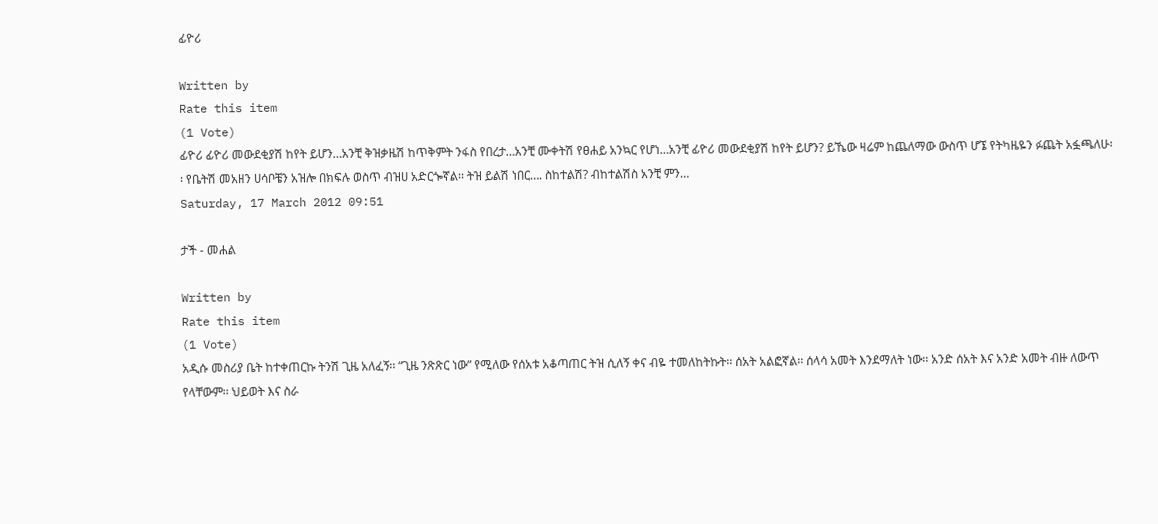ፊዮሪ

Written by
Rate this item
(1 Vote)
ፊዮሪ ፊዮሪ መውደቂያሽ ከየት ይሆን…አንቺ ቅዝቃዜሽ ከጥቅምት ንፋስ የበረታ…አንቺ ሙቀትሽ የፀሐይ አንኳር የሆነ…አንቺ ፊዮሪ መውደቂያሽ ከየት ይሆን? ይኼው ዛሬም ከጨለማው ውስጥ ሆኜ የትካዜዬን ፉጨት አፏጫለሁ፡፡ የቤትሽ መአዘን ሀሳቦቼን አዝሎ በክፍሉ ወስጥ ብዝሀ አድርጐኛል፡፡ ትዝ ይልሽ ነበር…. ስከተልሽ? ብከተልሽስ አንቺ ምን…
Saturday, 17 March 2012 09:51

ታች - መሐል

Written by
Rate this item
(1 Vote)
አዲሱ መስሪያ ቤት ከተቀጠርኩ ትንሽ ጊዜ አለፈኝ፡፡ “ጊዜ ንጽጽር ነው” የሚለው የሰአቱ አቆጣጠር ትዝ ሲለኝ ቀና ብዬ ተመለከትኩት፡፡ ሰአት አልፎኛል፡፡ ሰላሳ አመት እንደማለት ነው፡፡ አንድ ሰአት እና አንድ አመት ብዙ ለውጥ የላቸውም፡፡ ህይወት እና ስራ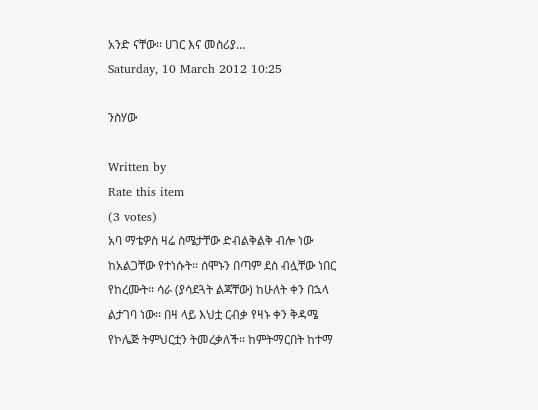አንድ ናቸው፡፡ ሀገር እና መስሪያ…
Saturday, 10 March 2012 10:25

ንስሃው

Written by
Rate this item
(3 votes)
አባ ማቴዎስ ዛሬ ስሜታቸው ድብልቅልቅ ብሎ ነው ከአልጋቸው የተነሱት፡፡ ሰሞኑን በጣም ደስ ብሏቸው ነበር የከረሙት፡፡ ሳራ (ያሳደጓት ልጃቸው) ከሁለት ቀን በኋላ ልታገባ ነው፡፡ በዛ ላይ እህቷ ርብቃ የዛኑ ቀን ቅዳሜ የኮሌጅ ትምህርቷን ትመረቃለች፡፡ ከምትማርበት ከተማ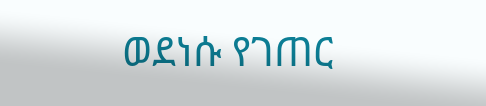ወደነሱ የገጠር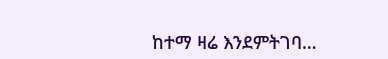ከተማ ዛሬ እንደምትገባ…